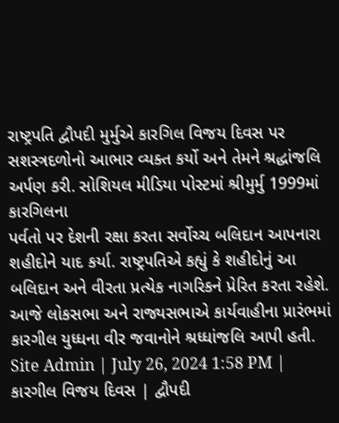રાષ્ટ્રપતિ દ્વૌપદી મુર્મુએ કારગિલ વિજય દિવસ પર સશસ્ત્રદળોનો આભાર વ્યક્ત કર્યો અને તેમને શ્રદ્ધાંજલિ અર્પણ કરી. સોશિયલ મીડિયા પોસ્ટમાં શ્રીમુર્મુ 1999માં કારગિલના
પર્વતો પર દેશની રક્ષા કરતા સર્વોચ્ચ બલિદાન આપનારા શહીદોને યાદ કર્યા. રાષ્ટ્રપતિએ કહ્યું કે શહીદોનું આ બલિદાન અને વીરતા પ્રત્યેક નાગરિકને પ્રેરિત કરતા રહેશે. આજે લોકસભા અને રાજ્યસભાએ કાર્યવાહીના પ્રારંભમાં કારગીલ યુધ્ધના વીર જવાનોને શ્રધ્ધાંજલિ આપી હતી.
Site Admin | July 26, 2024 1:58 PM | કારગીલ વિજય દિવસ | દ્વૌપદી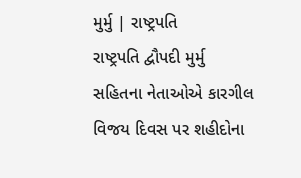મુર્મુ | રાષ્ટ્રપતિ
રાષ્ટ્રપતિ દ્વૌપદી મુર્મુ સહિતના નેતાઓએ કારગીલ વિજય દિવસ પર શહીદોના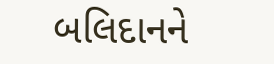બલિદાનને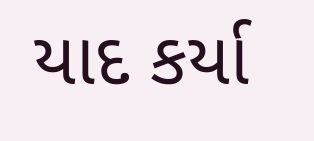યાદ કર્યા